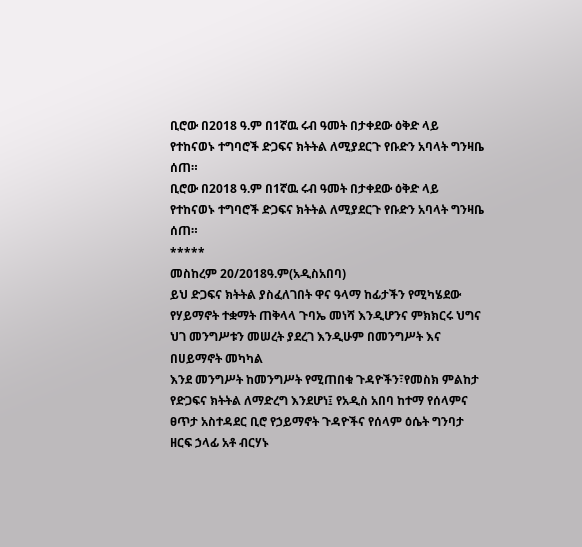ቢሮው በ2018 ዓ.ም በ1ኛዉ ሩብ ዓመት በታቀደው ዕቅድ ላይ የተከናወኑ ተግባሮች ድጋፍና ክትትል ለሚያደርጉ የቡድን አባላት ግንዛቤ ሰጠ።
ቢሮው በ2018 ዓ.ም በ1ኛዉ ሩብ ዓመት በታቀደው ዕቅድ ላይ የተከናወኑ ተግባሮች ድጋፍና ክትትል ለሚያደርጉ የቡድን አባላት ግንዛቤ ሰጠ።
*****
መስከረም 20/2018ዓ.ም(አዲስአበባ)
ይህ ድጋፍና ክትትል ያስፈለገበት ዋና ዓላማ ከፊታችን የሚካሄደው የሃይማኖት ተቋማት ጠቅላላ ጉባኤ መነሻ እንዲሆንና ምክክርሩ ህግና ህገ መንግሥቱን መሠረት ያደረገ እንዲሁም በመንግሥት እና በሀይማኖት መካካል
እንደ መንግሥት ከመንግሥት የሚጠበቁ ጉዳዮችን፣የመስክ ምልከታ የድጋፍና ክትትል ለማድረግ እንደሆነ፤ የአዲስ አበባ ከተማ የሰላምና ፀጥታ አስተዳደር ቢሮ የኃይማኖት ጉዳዮችና የሰላም ዕሴት ግንባታ ዘርፍ ኃላፊ አቶ ብርሃኑ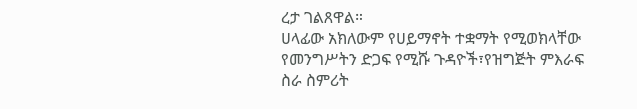ረታ ገልጸዋል።
ሀላፊው አክለውም የሀይማኖት ተቋማት የሚወክላቸው የመንግሥትን ድጋፍ የሚሹ ጉዳዮች፣የዝግጅት ምእራፍ ስራ ስምሪት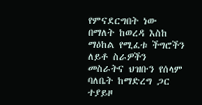የምናደርግበት ነው በማለት ከወረዳ እስከ ማዕከል የሚፈቱ ችግሮችን ለይቶ ስራዎችን መስራትና ህዝቡን የሰላም ባለቤት ከማድረግ ጋር ተያይዞ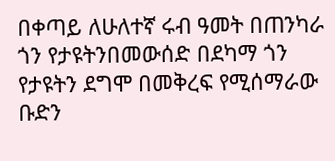በቀጣይ ለሁለተኛ ሩብ ዓመት በጠንካራ ጎን የታዩትንበመውሰድ በደካማ ጎን የታዩትን ደግሞ በመቅረፍ የሚሰማራው ቡድን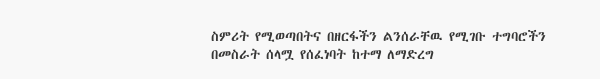ስምሪት የሚወጣበትና በዘርፋችን ልንሰራቸዉ የሚገቡ ተግባሮችን በመስራት ሰላሟ የሰፈነባት ከተማ ለማድረግ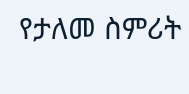የታለመ ስምሪት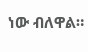ነው ብለዋል።